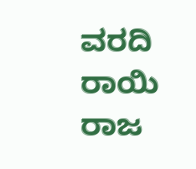ವರದಿ ರಾಯಿ ರಾಜ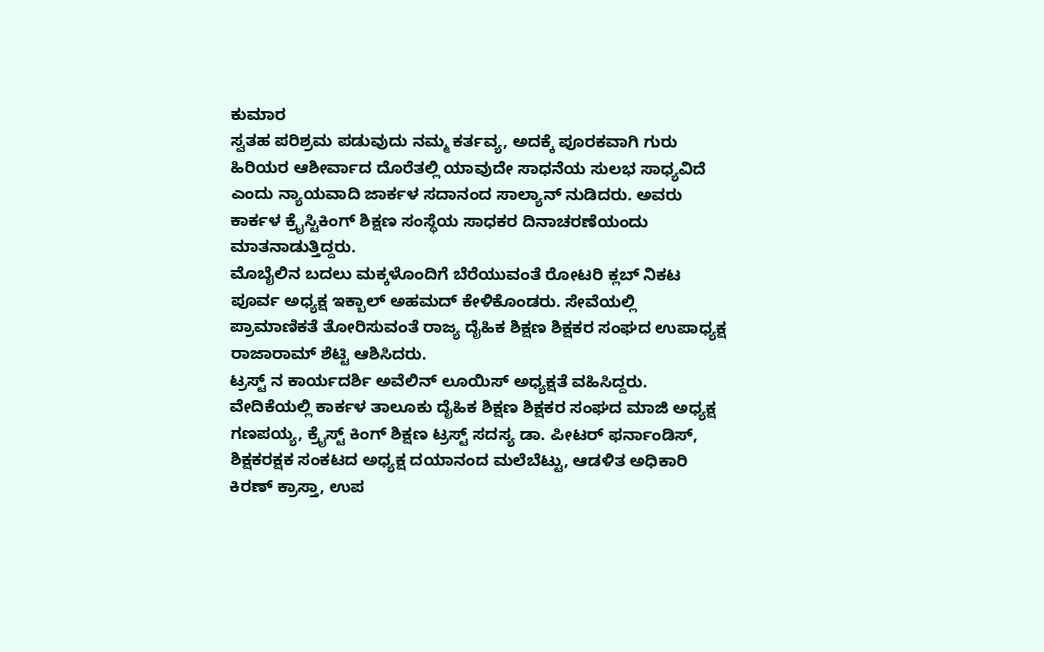ಕುಮಾರ
ಸ್ವತಹ ಪರಿಶ್ರಮ ಪಡುವುದು ನಮ್ಮ ಕರ್ತವ್ಯ, ಅದಕ್ಕೆ ಪೂರಕವಾಗಿ ಗುರು ಹಿರಿಯರ ಆಶೀರ್ವಾದ ದೊರೆತಲ್ಲಿ ಯಾವುದೇ ಸಾಧನೆಯ ಸುಲಭ ಸಾಧ್ಯವಿದೆ ಎಂದು ನ್ಯಾಯವಾದಿ ಜಾರ್ಕಳ ಸದಾನಂದ ಸಾಲ್ಯಾನ್ ನುಡಿದರು. ಅವರು ಕಾರ್ಕಳ ಕ್ರೈಸ್ಟಿಕಿಂಗ್ ಶಿಕ್ಷಣ ಸಂಸ್ಥೆಯ ಸಾಧಕರ ದಿನಾಚರಣೆಯಂದು ಮಾತನಾಡುತ್ತಿದ್ದರು.
ಮೊಬೈಲಿನ ಬದಲು ಮಕ್ಕಳೊಂದಿಗೆ ಬೆರೆಯುವಂತೆ ರೋಟರಿ ಕ್ಲಬ್ ನಿಕಟ ಪೂರ್ವ ಅಧ್ಯಕ್ಷ ಇಕ್ಬಾಲ್ ಅಹಮದ್ ಕೇಳಿಕೊಂಡರು. ಸೇವೆಯಲ್ಲಿ ಪ್ರಾಮಾಣಿಕತೆ ತೋರಿಸುವಂತೆ ರಾಜ್ಯ ದೈಹಿಕ ಶಿಕ್ಷಣ ಶಿಕ್ಷಕರ ಸಂಘದ ಉಪಾಧ್ಯಕ್ಷ ರಾಜಾರಾಮ್ ಶೆಟ್ಟಿ ಆಶಿಸಿದರು.
ಟ್ರಸ್ಟ್ ನ ಕಾರ್ಯದರ್ಶಿ ಅವೆಲಿನ್ ಲೂಯಿಸ್ ಅಧ್ಯಕ್ಷತೆ ವಹಿಸಿದ್ದರು. ವೇದಿಕೆಯಲ್ಲಿ ಕಾರ್ಕಳ ತಾಲೂಕು ದೈಹಿಕ ಶಿಕ್ಷಣ ಶಿಕ್ಷಕರ ಸಂಘದ ಮಾಜಿ ಅಧ್ಯಕ್ಷ ಗಣಪಯ್ಯ, ಕ್ರೈಸ್ಟ್ ಕಿಂಗ್ ಶಿಕ್ಷಣ ಟ್ರಸ್ಟ್ ಸದಸ್ಯ ಡಾ. ಪೀಟರ್ ಫರ್ನಾಂಡಿಸ್, ಶಿಕ್ಷಕರಕ್ಷಕ ಸಂಕಟದ ಅಧ್ಯಕ್ಷ ದಯಾನಂದ ಮಲೆಬೆಟ್ಟು, ಆಡಳಿತ ಅಧಿಕಾರಿ ಕಿರಣ್ ಕ್ರಾಸ್ತಾ, ಉಪ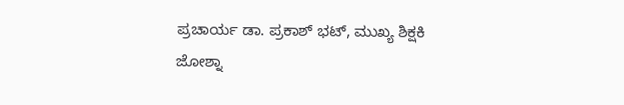ಪ್ರಚಾರ್ಯ ಡಾ. ಪ್ರಕಾಶ್ ಭಟ್, ಮುಖ್ಯ ಶಿಕ್ಷಕಿ ಜೋಶ್ನಾ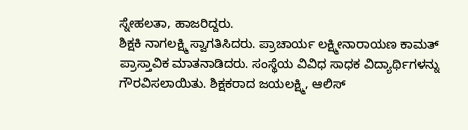ಸ್ನೇಹಲತಾ, ಹಾಜರಿದ್ದರು.
ಶಿಕ್ಷಕಿ ನಾಗಲಕ್ಷ್ಮಿ ಸ್ವಾಗತಿಸಿದರು. ಪ್ರಾಚಾರ್ಯ ಲಕ್ಷ್ಮೀನಾರಾಯಣ ಕಾಮತ್ ಪ್ರಾಸ್ತಾವಿಕ ಮಾತನಾಡಿದರು. ಸಂಸ್ಥೆಯ ವಿವಿಧ ಸಾಧಕ ವಿದ್ಯಾರ್ಥಿಗಳನ್ನು ಗೌರವಿಸಲಾಯಿತು. ಶಿಕ್ಷಕರಾದ ಜಯಲಕ್ಷ್ಮಿ, ಆಲಿಸ್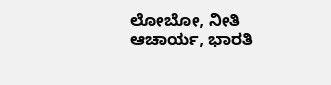ಲೋಬೋ, ನೀತಿ ಆಚಾರ್ಯ, ಭಾರತಿ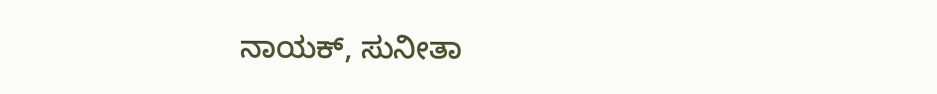ನಾಯಕ್, ಸುನೀತಾ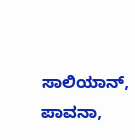ಸಾಲಿಯಾನ್, ಪಾವನಾ,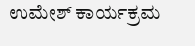ಉಮೇಶ್ ಕಾರ್ಯಕ್ರಮ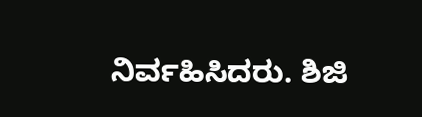ನಿರ್ವಹಿಸಿದರು. ಶಿಜಿ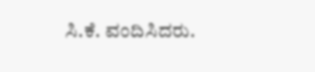ಸಿ.ಕೆ. ವಂದಿಸಿದರು.